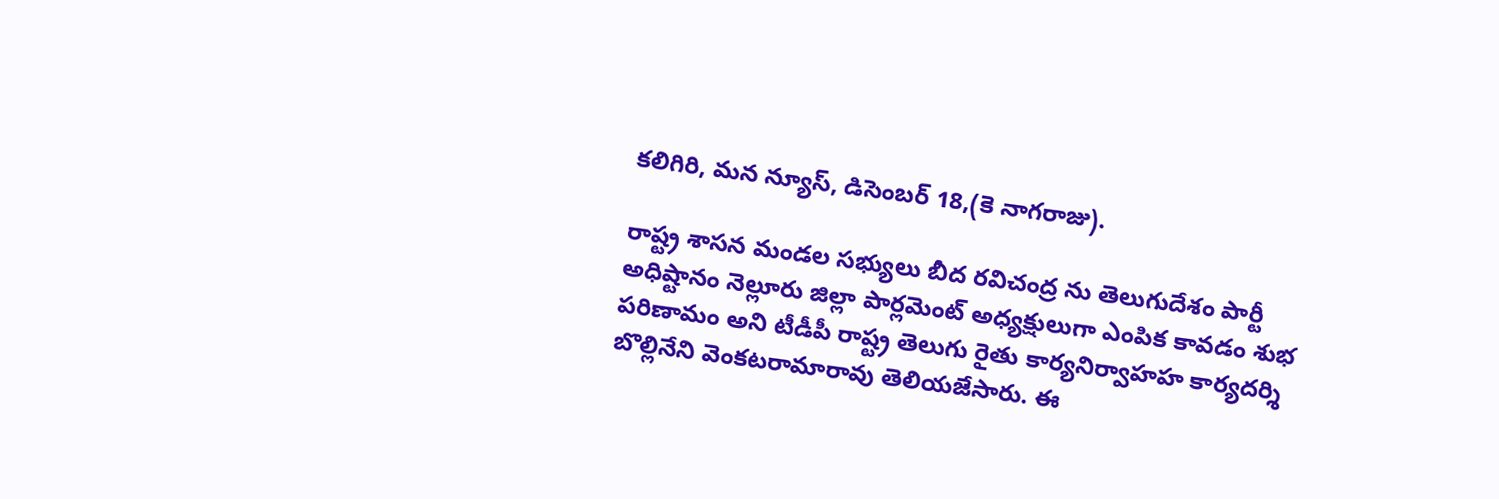కలిగిరి, మన న్యూస్, డిసెంబర్ 18,(కె నాగరాజు).

రాష్ట్ర శాసన మండల సభ్యులు బీద రవిచంద్ర ను తెలుగుదేశం పార్టీ అధిష్టానం నెల్లూరు జిల్లా పార్లమెంట్ అధ్యక్షులుగా ఎంపిక కావడం శుభ పరిణామం అని టీడీపీ రాష్ట్ర తెలుగు రైతు కార్యనిర్వాహహ కార్యదర్శి బొల్లినేని వెంకటరామారావు తెలియజేసారు. ఈ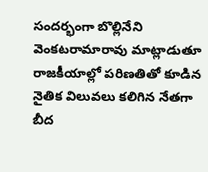సందర్భంగా బొల్లినేని వెంకటరామారావు మాట్లాడుతూ రాజకీయాల్లో పరిణతితో కూడిన నైతిక విలువలు కలిగిన నేతగా బీద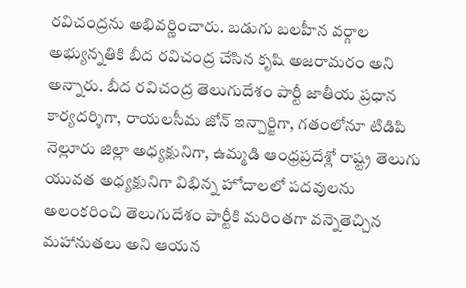రవిచంద్రను అభివర్ణించారు. బడుగు బలహీన వర్గాల అభ్యున్నతికి బీద రవిచంద్ర చేసిన కృషి అజరామరం అని అన్నారు. బీద రవిచంద్ర తెలుగుదేశం పార్టీ జాతీయ ప్రధాన కార్యదర్శిగా, రాయలసీమ జోన్ ఇన్చార్జిగా, గతంలోనూ టిడిపి నెల్లూరు జిల్లా అధ్యక్షునిగా, ఉమ్మడి ఆంధ్రప్రదేశ్లో రాష్ట్ర తెలుగు యువత అధ్యక్షునిగా విభిన్న హోదాలలో పదవులను అలంకరించి తెలుగుదేశం పార్టీకి మరింతగా వన్నెతెచ్చిన మహానుతలు అని ఆయన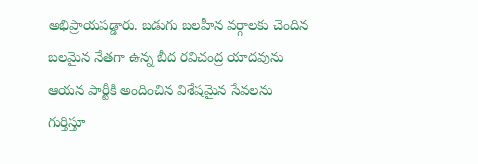అభిప్రాయపడ్డారు. బడుగు బలహీన వర్గాలకు చెందిన బలమైన నేతగా ఉన్న బీద రవిచంద్ర యాదవును ఆయన పార్టీకి అందించిన విశేషమైన సేవలను గుర్తిస్తూ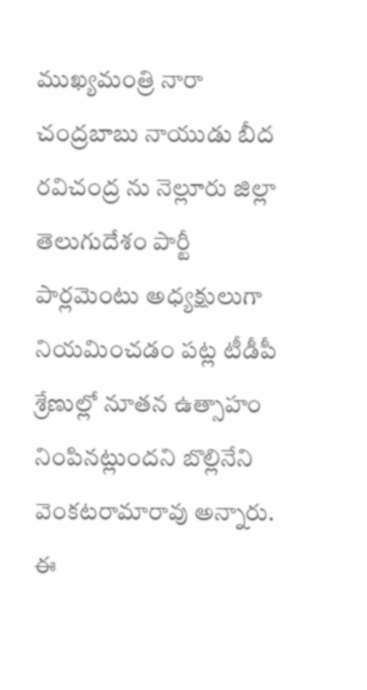ముఖ్యమంత్రి నారా చంద్రబాబు నాయుడు బీద రవిచంద్ర ను నెల్లూరు జిల్లా తెలుగుదేశం పార్టీ పార్లమెంటు అధ్యక్షులుగా నియమించడం పట్ల టీడీపీ శ్రేణుల్లో నూతన ఉత్సాహం నింపినట్లుందని బొల్లినేని వెంకటరామారావు అన్నారు. ఈ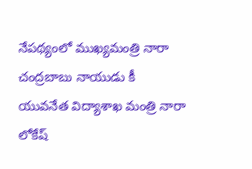నేపథ్యంలో ముఖ్యమంత్రి నారా చంద్రబాబు నాయుడు కీ యువనేత విద్యాశాఖ మంత్రి నారా లోకేష్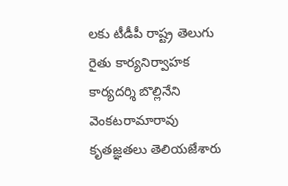లకు టీడీపీ రాష్ట్ర తెలుగు రైతు కార్యనిర్వాహక కార్యదర్శి బొల్లినేని వెంకటరామారావు కృతజ్ఞతలు తెలియజేశారు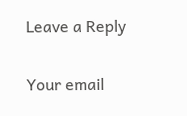Leave a Reply

Your email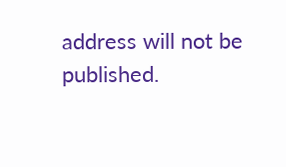address will not be published.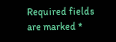Required fields are marked *